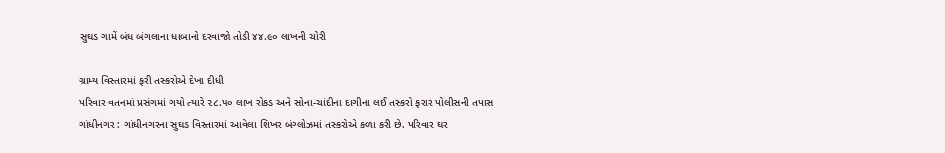સુઘડ ગામેં બંધ બંગલાના ધાબાનો દરવાજો તોડી ૪૪.૯૦ લાખની ચોરી

ગ્રામ્ય વિસ્તારમાં ફરી તસ્કરોએ દેખા દીધી
પરિવાર વતનમાં પ્રસંગમાં ગયો ત્યારે ૨૮.૫૦ લાખ રોકડ અને સોના-ચાંદીના દાગીના લઈ તસ્કરો ફરાર પોલીસની તપાસ
ગાંધીનગર : ગાંધીનગરના સુઘડ વિસ્તારમાં આવેલા શિખર બંગ્લોઝમાં તસ્કરોએ કળા કરી છે. પરિવાર ઘર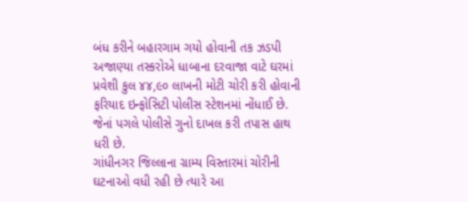બંધ કરીને બહારગામ ગયો હોવાની તક ઝડપી અજાણ્યા તસ્કરોએ ધાબાના દરવાજા વાટે ઘરમાં પ્રવેશી કુલ ૪૪,૯૦ લાખની મોટી ચોરી કરી હોવાની ફરિયાદ ઇન્ફોસિટી પોલીસ સ્ટેશનમાં નોંધાઈ છે. જેનાં પગલે પોલીસે ગુનો દાખલ કરી તપાસ હાથ ધરી છે.
ગાંધીનગર જિલ્લાના ગ્રામ્ય વિસ્તારમાં ચોરીની ઘટનાઓ વધી રહી છે ત્યારે આ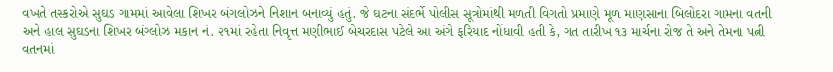વખતે તસ્કરોએ સુઘડ ગામમાં આવેલા શિખર બંગલોઝને નિશાન બનાવ્યું હતું. જે ઘટના સંદર્ભે પોલીસ સૂત્રોમાંથી મળતી વિગતો પ્રમાણે મૂળ માણસાના બિલોદરા ગામના વતની અને હાલ સુઘડના શિખર બંગ્લોઝ મકાન નં. ૨૧માં રહેતા નિવૃત્ત મણીભાઈ બેચરદાસ પટેલે આ અંગે ફરિયાદ નોંધાવી હતી કે, ગત તારીખ ૧૩ માર્ચના રોજ તે અને તેમના પત્ની વતનમાં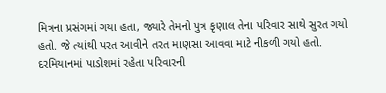મિત્રના પ્રસંગમાં ગયા હતા, જ્યારે તેમનો પુત્ર કૃણાલ તેના પરિવાર સાથે સુરત ગયો હતો. જે ત્યાંથી પરત આવીને તરત માણસા આવવા માટે નીકળી ગયો હતો. દરમિયાનમાં પાડોશમાં રહેતા પરિવારની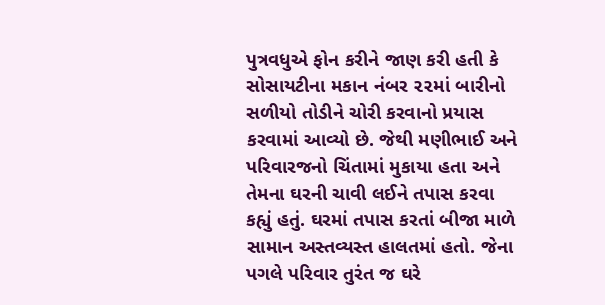પુત્રવધુએ ફોન કરીને જાણ કરી હતી કે સોસાયટીના મકાન નંબર ૨૨માં બારીનો સળીયો તોડીને ચોરી કરવાનો પ્રયાસ કરવામાં આવ્યો છે. જેથી મણીભાઈ અને પરિવારજનો ચિંતામાં મુકાયા હતા અને તેમના ઘરની ચાવી લઈને તપાસ કરવા કહ્યું હતું. ઘરમાં તપાસ કરતાં બીજા માળે સામાન અસ્તવ્યસ્ત હાલતમાં હતો. જેના પગલે પરિવાર તુરંત જ ઘરે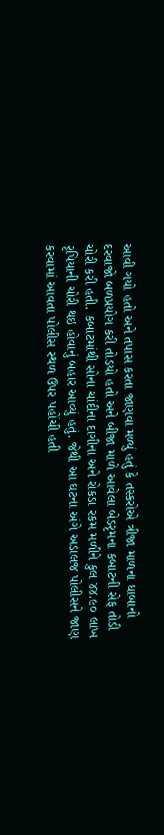આવી ગયો હતો અને તપાસ કરતા જાણવા મળ્યું હતું કે તસ્કરોએ ત્રીજા માળના ધાબાનો દરવાજો બળપ્રયોગ કરી તોડયો હતો અને બીજા માળે આવેલા બેડરૃમના કબાટની સેફ તોડી ચોરી કરી હતી. કબાટમાંથી સોના ચાંદીના દાગીના અને રોકડા રકમ મળીને કુલ ૪૪.૯૦ લાખ રૃપિયાની ચોરી થઇ હોવાનું બહાર આવ્યું હતું. જેથી આ ઘટના અંગે અડાલજ પોલીસને જાણ કરવામાં આવતા પોલીસ સ્થળ ઉપર પહોંચી હતી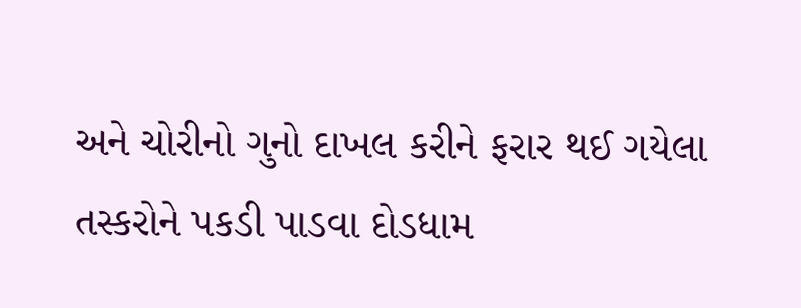અને ચોરીનો ગુનો દાખલ કરીને ફરાર થઈ ગયેલા તસ્કરોને પકડી પાડવા દોડધામ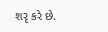શરૃ કરે છે.